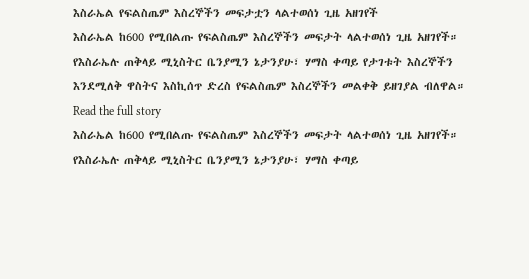እስራኤል የፍልስጤም እስረኞችን መፍታቷን ላልተወሰነ ጊዜ አዘገየች
እስራኤል ከ600 የሚበልጡ የፍልስጤም እስረኞችን መፍታት ላልተወሰነ ጊዜ አዘገየች። የእስራኤሉ ጠቅላይ ሚኒስትር ቤንያሚን ኔታንያሁ፣ ሃማስ ቀጣይ የታገቱት እስረኞችን እንደሚለቅ ዋስትና እስኪሰጥ ድረስ የፍልስጤም እስረኞችን መልቀቅ ይዘገያል ብለዋል።
Read the full story
እስራኤል ከ600 የሚበልጡ የፍልስጤም እስረኞችን መፍታት ላልተወሰነ ጊዜ አዘገየች። የእስራኤሉ ጠቅላይ ሚኒስትር ቤንያሚን ኔታንያሁ፣ ሃማስ ቀጣይ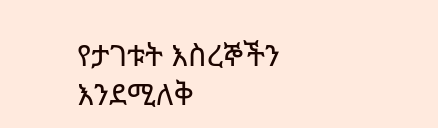የታገቱት እስረኞችን እንደሚለቅ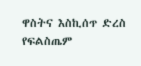ዋስትና እስኪሰጥ ድረስ የፍልስጤም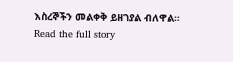እስረኞችን መልቀቅ ይዘገያል ብለዋል።
Read the full story